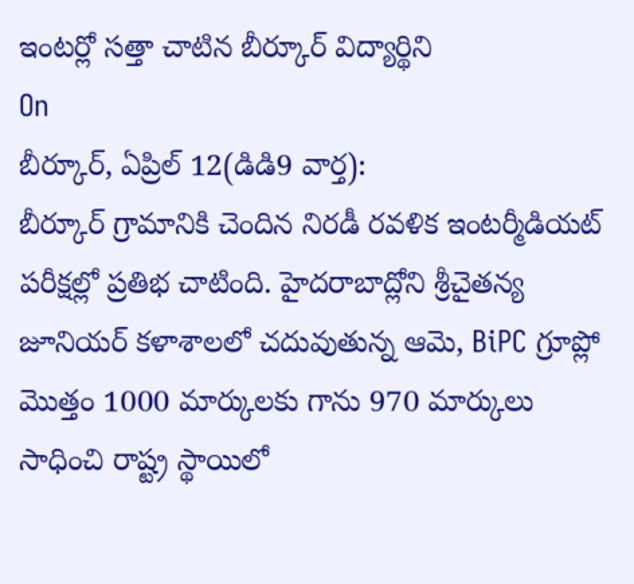ఇంటర్లో సత్తా చాటిన బీర్కూర్ విద్యార్థిని
On
బీర్కూర్, ఏప్రిల్ 12(డిడి9 వార్త):
బీర్కూర్ గ్రామానికి చెందిన నిరడీ రవళిక ఇంటర్మీడియట్ పరీక్షల్లో ప్రతిభ చాటింది. హైదరాబాద్లోని శ్రీచైతన్య జూనియర్ కళాశాలలో చదువుతున్న ఆమె, BiPC గ్రూప్లో మొత్తం 1000 మార్కులకు గాను 970 మార్కులు సాధించి రాష్ట్ర స్థాయిలో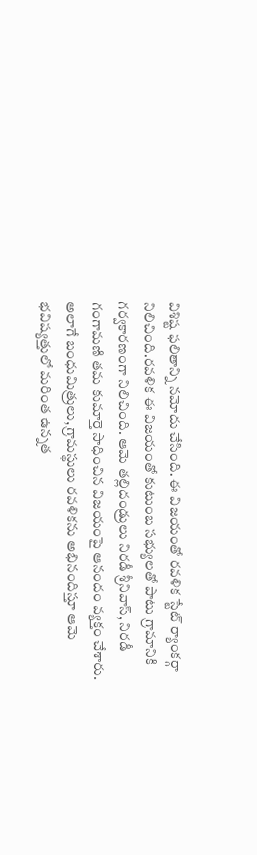విశిష్ట ఫలితాన్ని నమోదు చేసింది. ఈ విజయంతో రవళిక స్టేట్ ర్యాంకర్గా నిలిచింది.రవళిక ఈ విజయంతో కుటుంబ సభ్యులతో పాటు గ్రామానికి గర్వకారణంగా నిలిచింది. ఆమె తల్లిదండ్రులు నిరడీ శ్రీనివాస్, నిరడీ గంగామణి తమ కుమార్తె సాధించిన విజయంపై ఆనందం వ్యక్తం చేశారు. అలాగే బంధుమిత్రులు, గ్రామస్థులు రవళికను అభినందిస్తూ ఆమె భవిష్యత్తులో మరింత ఉన్నత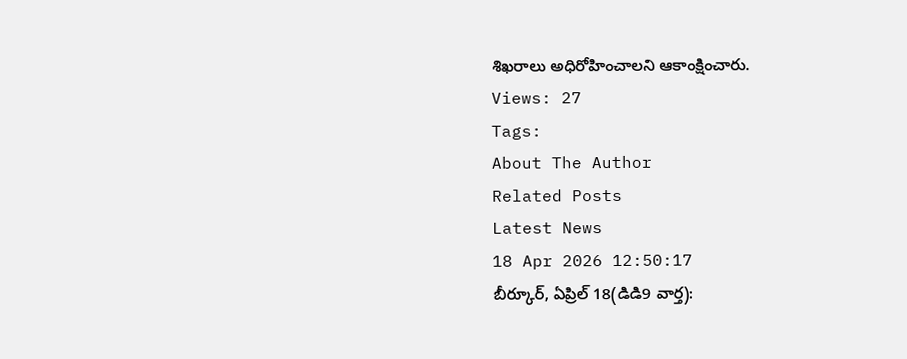శిఖరాలు అధిరోహించాలని ఆకాంక్షించారు.
Views: 27
Tags:
About The Author
Related Posts
Latest News
18 Apr 2026 12:50:17
బీర్కూర్, ఏప్రిల్ 18(డిడి9 వార్త):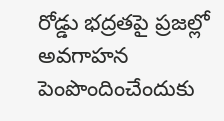రోడ్డు భద్రతపై ప్రజల్లో అవగాహన పెంపొందించేందుకు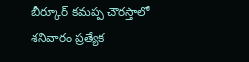బీర్కూర్ కమప్ప చౌరస్తాలో శనివారం ప్రత్యేక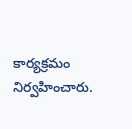కార్యక్రమం నిర్వహించారు.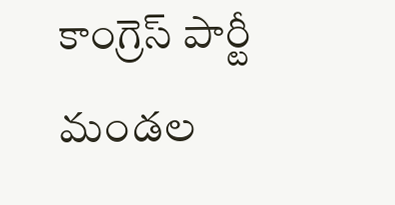కాంగ్రెస్ పార్టీ మండల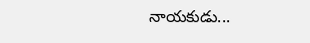నాయకుడు...